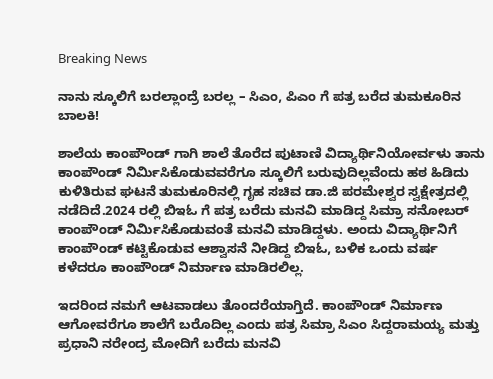Breaking News

ನಾನು ಸ್ಕೂಲಿಗೆ ಬರಲ್ಲಾಂದ್ರೆ ಬರಲ್ಲ – ಸಿಎಂ, ಪಿಎಂ ಗೆ ಪತ್ರ ಬರೆದ ತುಮಕೂರಿನ ಬಾಲಕಿ!

ಶಾಲೆಯ ಕಾಂಪೌಂಡ್ ‌ಗಾಗಿ ಶಾಲೆ ತೊರೆದ ಪುಟಾಣಿ ವಿದ್ಯಾರ್ಥಿನಿಯೋರ್ವಳು ತಾನು ಕಾಂಪೌಂಡ್‌ ನಿರ್ಮಿಸಿಕೊಡುವವರೆಗೂ ಸ್ಕೂಲಿಗೆ ಬರುವುದಿಲ್ಲವೆಂದು ಹಠ ಹಿಡಿದು ಕುಳಿತಿರುವ ಘಟನೆ ತುಮಕೂರಿನಲ್ಲಿ ಗೃಹ ಸಚಿವ ಡಾ.ಜಿ ಪರಮೇಶ್ವರ ಸ್ವಕ್ಷೇತ್ರದಲ್ಲಿ ನಡೆದಿದೆ.2024 ರಲ್ಲಿ ಬಿಇಓ ಗೆ ಪತ್ರ ಬರೆದು ಮನವಿ ಮಾಡಿದ್ದ ಸಿಮ್ರಾ ಸನೋಬರ್ ಕಾಂಪೌಂಡ್‌ ನಿರ್ಮಿಸಿಕೊಡುವಂತೆ ಮನವಿ ಮಾಡಿದ್ದಳು. ಅಂದು ವಿದ್ಯಾರ್ಥಿನಿಗೆ ಕಾಂಪೌಂಡ್ ಕಟ್ಟಿಕೊಡುವ ಆಶ್ವಾಸನೆ ನೀಡಿದ್ದ ಬಿಇಓ, ಬಳಿಕ ಒಂದು ವರ್ಷ ಕಳೆದರೂ ಕಾಂಪೌಂಡ್ ನಿರ್ಮಾಣ ಮಾಡಿರಲಿಲ್ಲ.

ಇದರಿಂದ ನಮಗೆ ಆಟವಾಡಲು ತೊಂದರೆಯಾಗ್ತಿದೆ. ಕಾಂಪೌಂಡ್ ನಿರ್ಮಾಣ ಆಗೋವರೆಗೂ ಶಾಲೆಗೆ ಬರೊದಿಲ್ಲ ಎಂದು ಪತ್ರ ಸಿಮ್ರಾ ಸಿಎಂ ಸಿದ್ದರಾಮಯ್ಯ ಮತ್ತು ಪ್ರಧಾನಿ ನರೇಂದ್ರ ಮೋದಿಗೆ ಬರೆದು ಮನವಿ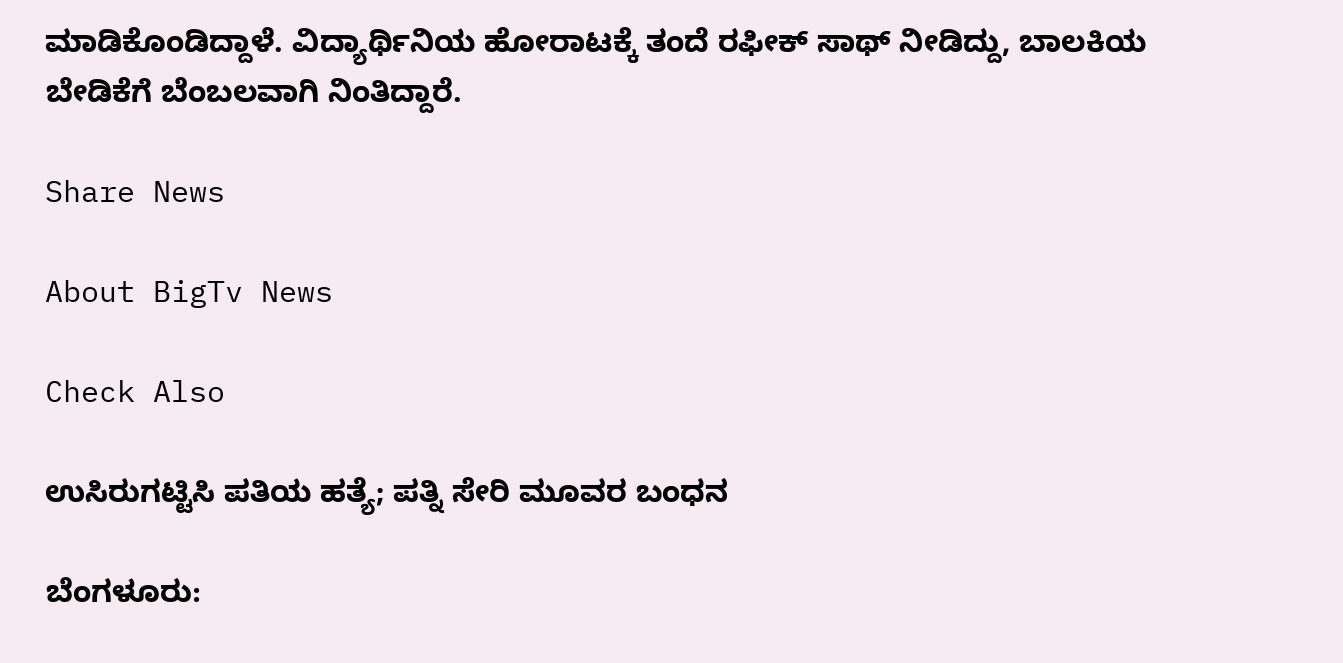ಮಾಡಿಕೊಂಡಿದ್ದಾಳೆ. ವಿದ್ಯಾರ್ಥಿನಿಯ ಹೋರಾಟಕ್ಕೆ ತಂದೆ ರಫೀಕ್ ಸಾಥ್ ನೀಡಿದ್ದು, ಬಾಲಕಿಯ ಬೇಡಿಕೆಗೆ ಬೆಂಬಲವಾಗಿ ನಿಂತಿದ್ದಾರೆ.

Share News

About BigTv News

Check Also

ಉಸಿರುಗಟ್ಟಿಸಿ ಪತಿಯ ಹತ್ಯೆ; ಪತ್ನಿ ಸೇರಿ ಮೂವರ ಬಂಧನ

ಬೆಂಗಳೂರು: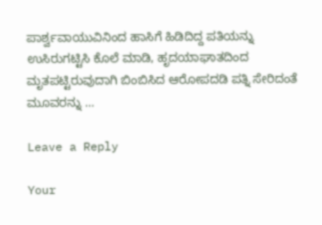ಪಾರ್ಶ್ವವಾಯುವಿನಿಂದ ಹಾಸಿಗೆ ಹಿಡಿದಿದ್ದ ಪತಿಯನ್ನು ಉಸಿರುಗಟ್ಟಿಸಿ ಕೊಲೆ ಮಾಡಿ, ಹೃದಯಾಘಾತದಿಂದ ಮೃತಪಟ್ಟಿರುವುದಾಗಿ ಬಿಂಬಿಸಿದ ಆರೋಪದಡಿ ಪತ್ನಿ ಸೇರಿದಂತೆ ಮೂವರನ್ನು …

Leave a Reply

Your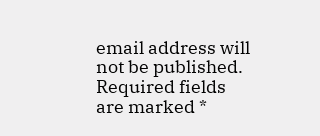email address will not be published. Required fields are marked *